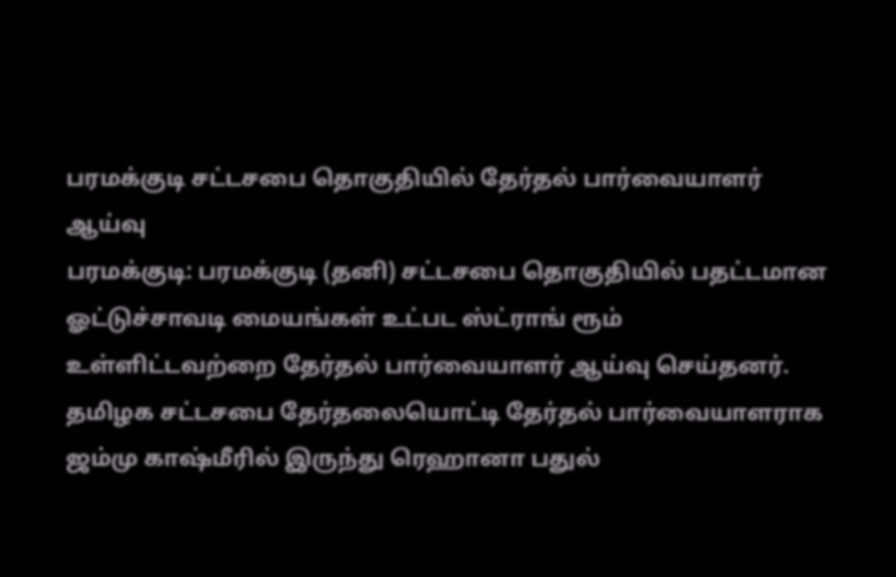பரமக்குடி சட்டசபை தொகுதியில் தேர்தல் பார்வையாளர் ஆய்வு
பரமக்குடி: பரமக்குடி (தனி) சட்டசபை தொகுதியில் பதட்டமான ஓட்டுச்சாவடி மையங்கள் உட்பட ஸ்ட்ராங் ரூம் உள்ளிட்டவற்றை தேர்தல் பார்வையாளர் ஆய்வு செய்தனர்.
தமிழக சட்டசபை தேர்தலையொட்டி தேர்தல் பார்வையாளராக ஜம்மு காஷ்மீரில் இருந்து ரெஹானா பதுல்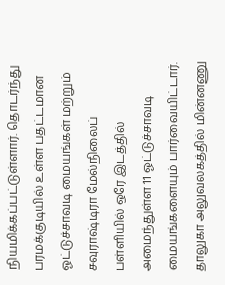நியமிக்கப்பட்டுள்ளார். தொடர்ந்து பரமக்குடியில் உள்ள பதட்டமான ஓட்டுச்சாவடி மையங்கள் மற்றும் சவுராஷ்டிரா மேல்நிலைப் பள்ளியில் ஒரே இடத்தில் அமைந்துள்ள 11 ஓட்டுச்சாவடி மையங்களையும் பார்வையிட்டார்.
தாலுகா அலுவலகத்தில் மின்னணு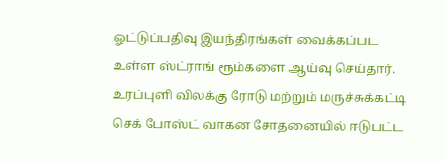ஓட்டுப்பதிவு இயந்திரங்கள் வைக்கப்பட உள்ள ஸ்ட்ராங் ரூம்களை ஆய்வு செய்தார். உரப்புளி விலக்கு ரோடு மற்றும் மருச்சுக்கட்டி செக் போஸ்ட் வாகன சோதனையில் ஈடுபட்ட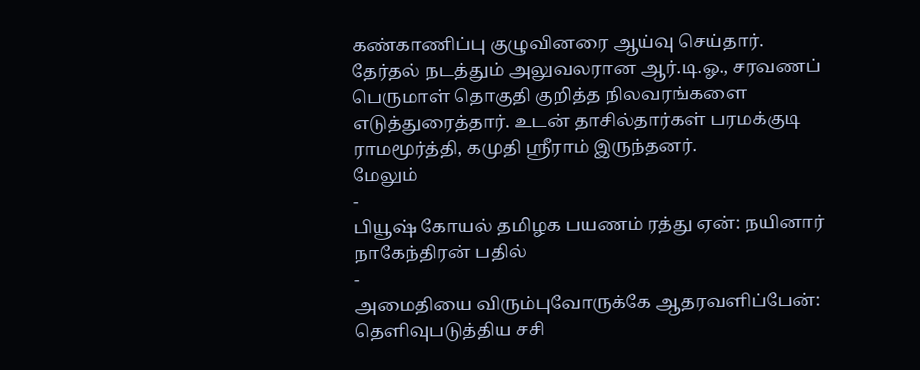கண்காணிப்பு குழுவினரை ஆய்வு செய்தார்.
தேர்தல் நடத்தும் அலுவலரான ஆர்.டி.ஓ., சரவணப் பெருமாள் தொகுதி குறித்த நிலவரங்களை எடுத்துரைத்தார். உடன் தாசில்தார்கள் பரமக்குடி ராமமூர்த்தி, கமுதி ஸ்ரீராம் இருந்தனர்.
மேலும்
-
பியூஷ் கோயல் தமிழக பயணம் ரத்து ஏன்: நயினார் நாகேந்திரன் பதில்
-
அமைதியை விரும்புவோருக்கே ஆதரவளிப்பேன்: தெளிவுபடுத்திய சசி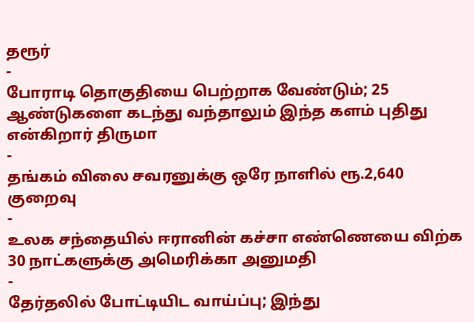தரூர்
-
போராடி தொகுதியை பெற்றாக வேண்டும்; 25 ஆண்டுகளை கடந்து வந்தாலும் இந்த களம் புதிது என்கிறார் திருமா
-
தங்கம் விலை சவரனுக்கு ஒரே நாளில் ரூ.2,640 குறைவு
-
உலக சந்தையில் ஈரானின் கச்சா எண்ணெயை விற்க 30 நாட்களுக்கு அமெரிக்கா அனுமதி
-
தேர்தலில் போட்டியிட வாய்ப்பு; இந்து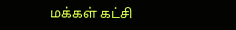மக்கள் கட்சி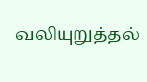வலியுறுத்தல்